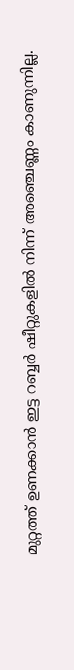മുറ്റത്ത് ഉണക്കാൻ ഇട്ട റബ്ബർ ഷീറ്റുകളിൽ നിന്ന് അഞ്ചെണ്ണം കാണുന്നില്ല.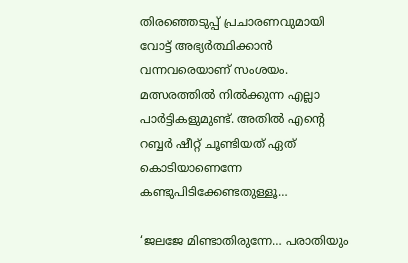തിരഞ്ഞെടുപ്പ് പ്രചാരണവുമായി വോട്ട് അഭ്യർത്ഥിക്കാൻ വന്നവരെയാണ് സംശയം. മത്സരത്തിൽ നിൽക്കുന്ന എല്ലാ പാർട്ടികളുമുണ്ട്. അതിൽ എന്റെ റബ്ബർ ഷീറ്റ് ചൂണ്ടിയത് ഏത് കൊടിയാണെന്നേ കണ്ടുപിടിക്കേണ്ടതുള്ളൂ…

‘ജലജേ മിണ്ടാതിരുന്നേ… പരാതിയും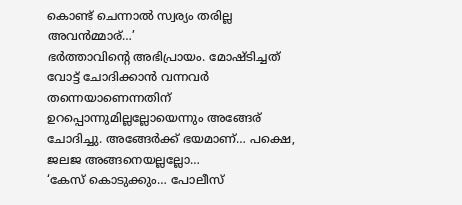കൊണ്ട് ചെന്നാൽ സ്വര്യം തരില്ല അവൻമ്മാര്…’
ഭർത്താവിന്റെ അഭിപ്രായം. മോഷ്ടിച്ചത് വോട്ട് ചോദിക്കാൻ വന്നവർ തന്നെയാണെന്നതിന് ഉറപ്പൊന്നുമില്ലല്ലോയെന്നും അങ്ങേര് ചോദിച്ചു. അങ്ങേർക്ക് ഭയമാണ്… പക്ഷെ, ജലജ അങ്ങനെയല്ലല്ലോ…
‘കേസ് കൊടുക്കും… പോലീസ്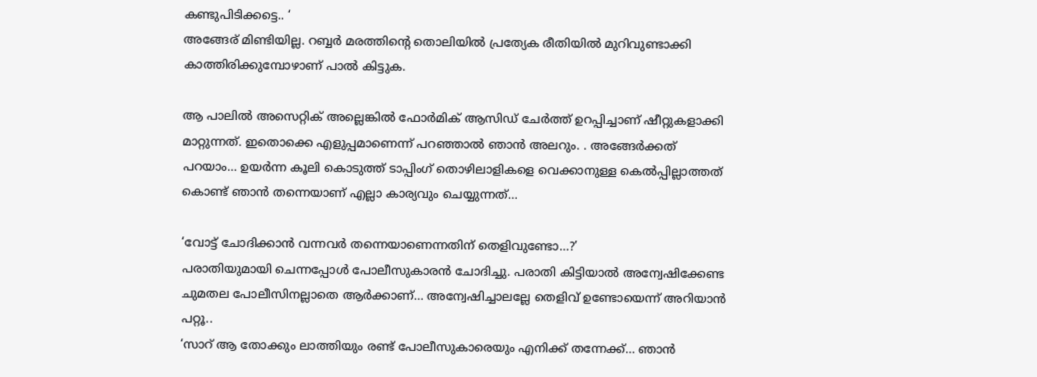കണ്ടുപിടിക്കട്ടെ.. ‘
അങ്ങേര് മിണ്ടിയില്ല. റബ്ബർ മരത്തിന്റെ തൊലിയിൽ പ്രത്യേക രീതിയിൽ മുറിവുണ്ടാക്കി കാത്തിരിക്കുമ്പോഴാണ് പാൽ കിട്ടുക.

ആ പാലിൽ അസെറ്റിക് അല്ലെങ്കിൽ ഫോർമിക് ആസിഡ് ചേർത്ത് ഉറപ്പിച്ചാണ് ഷീറ്റുകളാക്കി മാറ്റുന്നത്. ഇതൊക്കെ എളുപ്പമാണെന്ന് പറഞ്ഞാൽ ഞാൻ അലറും. . അങ്ങേർക്കത് പറയാം… ഉയർന്ന കൂലി കൊടുത്ത് ടാപ്പിംഗ് തൊഴിലാളികളെ വെക്കാനുള്ള കെൽപ്പില്ലാത്തത് കൊണ്ട് ഞാൻ തന്നെയാണ് എല്ലാ കാര്യവും ചെയ്യുന്നത്…

‘വോട്ട് ചോദിക്കാൻ വന്നവർ തന്നെയാണെന്നതിന് തെളിവുണ്ടോ…?’
പരാതിയുമായി ചെന്നപ്പോൾ പോലീസുകാരൻ ചോദിച്ചു. പരാതി കിട്ടിയാൽ അന്വേഷിക്കേണ്ട ചുമതല പോലീസിനല്ലാതെ ആർക്കാണ്… അന്വേഷിച്ചാലല്ലേ തെളിവ് ഉണ്ടോയെന്ന് അറിയാൻ പറ്റൂ..
‘സാറ് ആ തോക്കും ലാത്തിയും രണ്ട് പോലീസുകാരെയും എനിക്ക് തന്നേക്ക്… ഞാൻ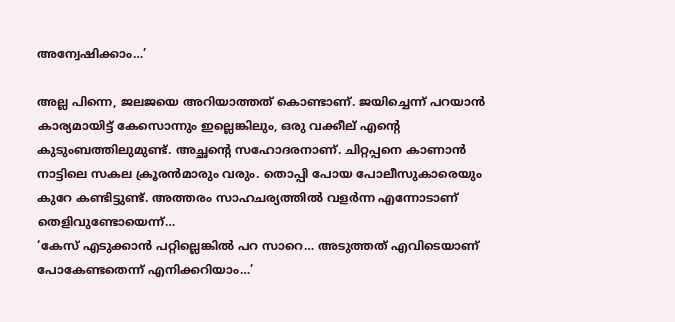അന്വേഷിക്കാം…’

അല്ല പിന്നെ, ജലജയെ അറിയാത്തത് കൊണ്ടാണ്. ജയിച്ചെന്ന് പറയാൻ കാര്യമായിട്ട് കേസൊന്നും ഇല്ലെങ്കിലും, ഒരു വക്കീല് എന്റെ കുടുംബത്തിലുമുണ്ട്. അച്ഛന്റെ സഹോദരനാണ്. ചിറ്റപ്പനെ കാണാൻ നാട്ടിലെ സകല ക്രൂരൻമാരും വരും. തൊപ്പി പോയ പോലീസുകാരെയും കുറേ കണ്ടിട്ടുണ്ട്. അത്തരം സാഹചര്യത്തിൽ വളർന്ന എന്നോടാണ് തെളിവുണ്ടോയെന്ന്…
‘കേസ് എടുക്കാൻ പറ്റില്ലെങ്കിൽ പറ സാറെ… അടുത്തത് എവിടെയാണ് പോകേണ്ടതെന്ന് എനിക്കറിയാം…’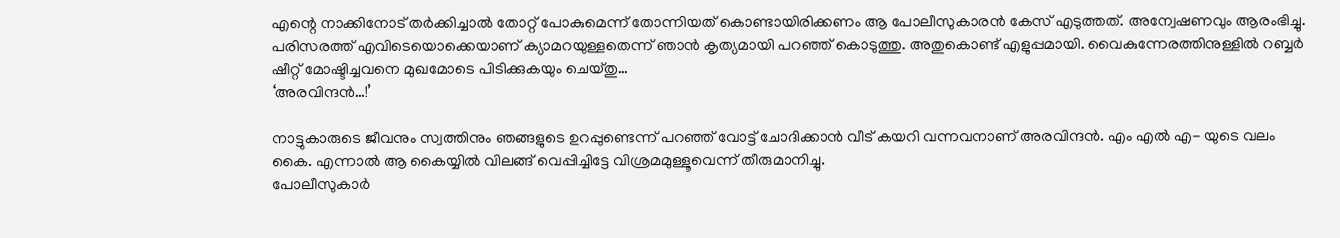എന്റെ നാക്കിനോട് തർക്കിച്ചാൽ തോറ്റ് പോകുമെന്ന് തോന്നിയത് കൊണ്ടായിരിക്കണം ആ പോലീസുകാരൻ കേസ് എടുത്തത്. അന്വേഷണവും ആരംഭിച്ചു. പരിസരത്ത് എവിടെയൊക്കെയാണ് ക്യാമറയുള്ളതെന്ന് ഞാൻ കൃത്യമായി പറഞ്ഞ് കൊടുത്തു. അതുകൊണ്ട് എളുപ്പമായി. വൈകുന്നേരത്തിനുള്ളിൽ റബ്ബർ ഷീറ്റ് മോഷ്ടിച്ചവനെ മുഖമോടെ പിടിക്കുകയും ചെയ്തു…
‘അരവിന്ദൻ…!’

നാട്ടുകാരുടെ ജീവനും സ്വത്തിനും ഞങ്ങളുടെ ഉറപ്പുണ്ടെന്ന് പറഞ്ഞ് വോട്ട് ചോദിക്കാൻ വീട് കയറി വന്നവനാണ് അരവിന്ദൻ. എം എൽ എ- യുടെ വലം കൈ. എന്നാൽ ആ കൈയ്യിൽ വിലങ്ങ് വെപ്പിച്ചിട്ടേ വിശ്രമമുള്ളൂവെന്ന് തീരുമാനിച്ചു.
പോലീസുകാർ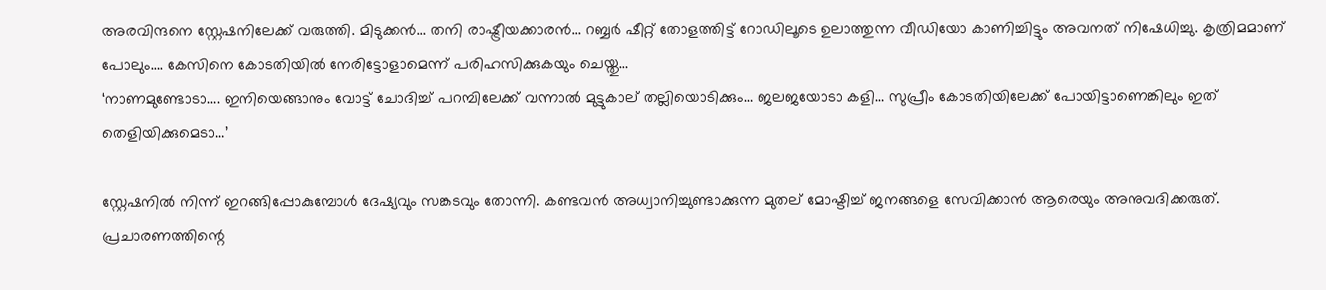അരവിന്ദനെ സ്റ്റേഷനിലേക്ക് വരുത്തി. മിടുക്കൻ… തനി രാഷ്ട്രീയക്കാരൻ… റബ്ബർ ഷീറ്റ് തോളത്തിട്ട് റോഡിലൂടെ ഉലാത്തുന്ന വീഡിയോ കാണിച്ചിട്ടും അവനത് നിഷേധിച്ചു. കൃത്രിമമാണ് പോലും…. കേസിനെ കോടതിയിൽ നേരിട്ടോളാമെന്ന് പരിഹസിക്കുകയും ചെയ്തു…
‘നാണമുണ്ടോടാ…. ഇനിയെങ്ങാനും വോട്ട് ചോദിച്ച് പറമ്പിലേക്ക് വന്നാൽ മുട്ടുകാല് തല്ലിയൊടിക്കും… ജലജയോടാ കളി… സുപ്രീം കോടതിയിലേക്ക് പോയിട്ടാണെങ്കിലും ഇത് തെളിയിക്കുമെടാ…’

സ്റ്റേഷനിൽ നിന്ന് ഇറങ്ങിപ്പോകുമ്പോൾ ദേഷ്യവും സങ്കടവും തോന്നി. കണ്ടവൻ അധ്വാനിച്ചുണ്ടാക്കുന്ന മുതല് മോഷ്ടിച്ച് ജനങ്ങളെ സേവിക്കാൻ ആരെയും അനുവദിക്കരുത്. പ്രചാരണത്തിന്റെ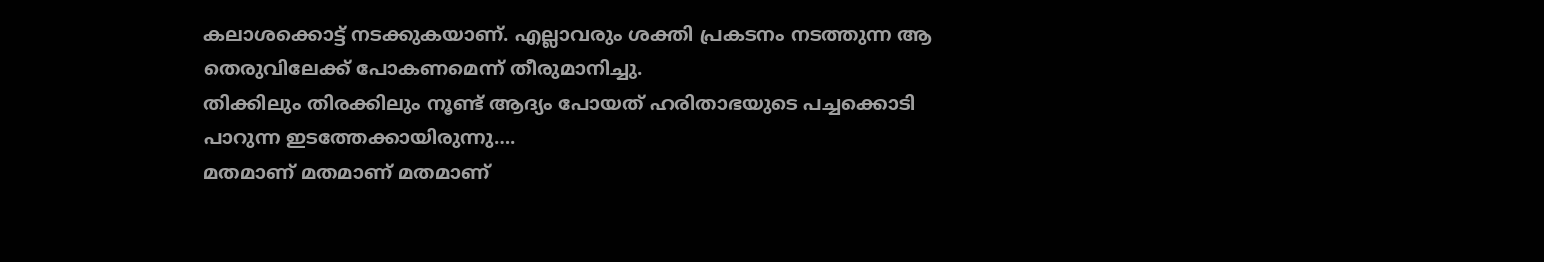കലാശക്കൊട്ട് നടക്കുകയാണ്. എല്ലാവരും ശക്തി പ്രകടനം നടത്തുന്ന ആ തെരുവിലേക്ക് പോകണമെന്ന് തീരുമാനിച്ചു.
തിക്കിലും തിരക്കിലും നൂണ്ട് ആദ്യം പോയത് ഹരിതാഭയുടെ പച്ചക്കൊടി പാറുന്ന ഇടത്തേക്കായിരുന്നു….
മതമാണ് മതമാണ് മതമാണ്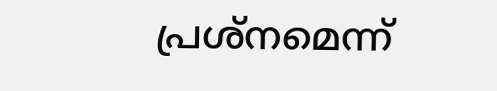പ്രശ്നമെന്ന്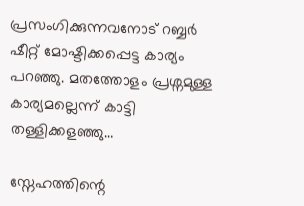പ്രസംഗിക്കുന്നവനോട് റബ്ബർ ഷീറ്റ് മോഷ്ടിക്കപ്പെട്ട കാര്യം പറഞ്ഞു. മതത്തോളം പ്രശ്നമുള്ള കാര്യമല്ലെന്ന് കാട്ടി തള്ളിക്കളഞ്ഞു…

സ്നേഹത്തിന്റെ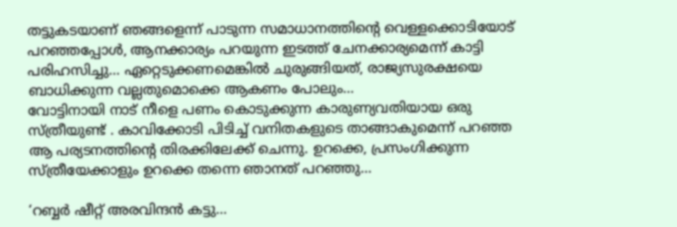തട്ടുകടയാണ് ഞങ്ങളെന്ന് പാടുന്ന സമാധാനത്തിന്റെ വെള്ളക്കൊടിയോട് പറഞ്ഞപ്പോൾ, ആനക്കാര്യം പറയുന്ന ഇടത്ത് ചേനക്കാര്യമെന്ന് കാട്ടി പരിഹസിച്ചു… ഏറ്റെടുക്കണമെങ്കിൽ ചുരുങ്ങിയത്, രാജ്യസുരക്ഷയെ ബാധിക്കുന്ന വല്ലതുമൊക്കെ ആകണം പോലും…
വോട്ടിനായി നാട് നീളെ പണം കൊടുക്കുന്ന കാരുണ്യവതിയായ ഒരു സ്ത്രീയുണ്ട് . കാവിക്കോടി പിടിച്ച് വനിതകളുടെ താങ്ങാകുമെന്ന് പറഞ്ഞ ആ പര്യടനത്തിന്റെ തിരക്കിലേക്ക് ചെന്നു. ഉറക്കെ, പ്രസംഗിക്കുന്ന സ്ത്രീയേക്കാളും ഉറക്കെ തന്നെ ഞാനത് പറഞ്ഞു…

‘റബ്ബർ ഷീറ്റ് അരവിന്ദൻ കട്ടു…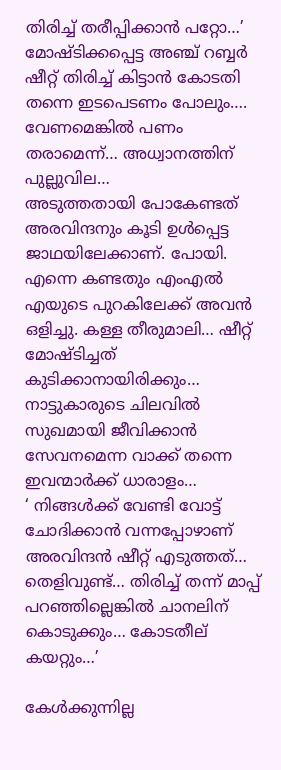തിരിച്ച് തരീപ്പിക്കാൻ പറ്റോ…’
മോഷ്ടിക്കപ്പെട്ട അഞ്ച് റബ്ബർ ഷീറ്റ് തിരിച്ച് കിട്ടാൻ കോടതി തന്നെ ഇടപെടണം പോലും…. വേണമെങ്കിൽ പണം തരാമെന്ന്… അധ്വാനത്തിന് പുല്ലുവില…
അടുത്തതായി പോകേണ്ടത് അരവിന്ദനും കൂടി ഉൾപ്പെട്ട ജാഥയിലേക്കാണ്. പോയി. എന്നെ കണ്ടതും എംഎൽ എയുടെ പുറകിലേക്ക് അവൻ ഒളിച്ചു. കള്ള തീരുമാലി… ഷീറ്റ് മോഷ്ടിച്ചത് കുടിക്കാനായിരിക്കും… നാട്ടുകാരുടെ ചിലവിൽ സുഖമായി ജീവിക്കാൻ സേവനമെന്ന വാക്ക് തന്നെ ഇവന്മാർക്ക് ധാരാളം…
‘ നിങ്ങൾക്ക് വേണ്ടി വോട്ട് ചോദിക്കാൻ വന്നപ്പോഴാണ് അരവിന്ദൻ ഷീറ്റ് എടുത്തത്… തെളിവുണ്ട്… തിരിച്ച് തന്ന് മാപ്പ് പറഞ്ഞില്ലെങ്കിൽ ചാനലിന് കൊടുക്കും… കോടതീല് കയറ്റും…’

കേൾക്കുന്നില്ല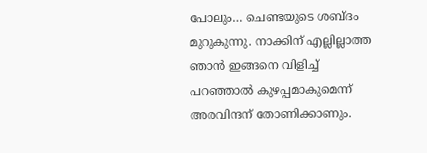പോലും… ചെണ്ടയുടെ ശബ്ദം മുറുകുന്നു. നാക്കിന് എല്ലില്ലാത്ത ഞാൻ ഇങ്ങനെ വിളിച്ച് പറഞ്ഞാൽ കുഴപ്പമാകുമെന്ന് അരവിന്ദന് തോണിക്കാണും.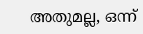അതുമല്ല, ഒന്ന്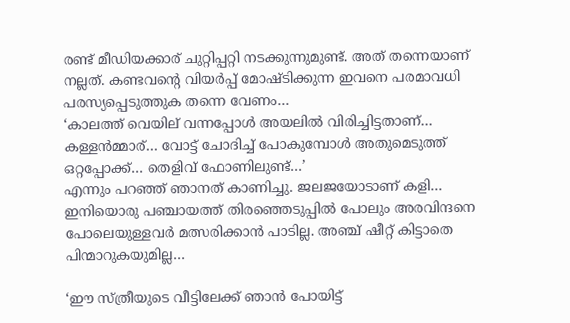രണ്ട് മീഡിയക്കാര് ചുറ്റിപ്പറ്റി നടക്കുന്നുമുണ്ട്. അത് തന്നെയാണ് നല്ലത്. കണ്ടവന്റെ വിയർപ്പ് മോഷ്ടിക്കുന്ന ഇവനെ പരമാവധി പരസ്യപ്പെടുത്തുക തന്നെ വേണം…
‘കാലത്ത് വെയില് വന്നപ്പോൾ അയലിൽ വിരിച്ചിട്ടതാണ്… കള്ളൻമ്മാര്… വോട്ട് ചോദിച്ച് പോകുമ്പോൾ അതുമെടുത്ത് ഒറ്റപ്പോക്ക്… തെളിവ് ഫോണിലുണ്ട്…’
എന്നും പറഞ്ഞ് ഞാനത് കാണിച്ചു. ജലജയോടാണ് കളി… ഇനിയൊരു പഞ്ചായത്ത് തിരഞ്ഞെടുപ്പിൽ പോലും അരവിന്ദനെ പോലെയുള്ളവർ മത്സരിക്കാൻ പാടില്ല. അഞ്ച് ഷീറ്റ് കിട്ടാതെ പിന്മാറുകയുമില്ല…

‘ഈ സ്ത്രീയുടെ വീട്ടിലേക്ക് ഞാൻ പോയിട്ട്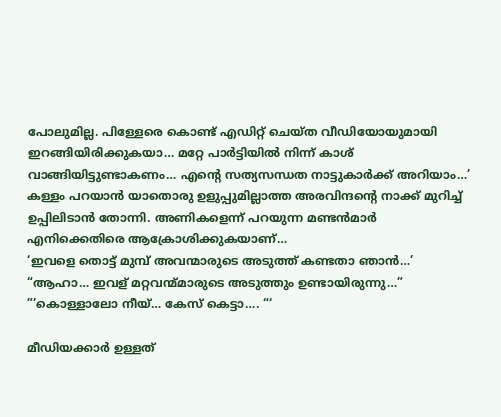പോലുമില്ല. പിള്ളേരെ കൊണ്ട് എഡിറ്റ്‌ ചെയ്ത വീഡിയോയുമായി ഇറങ്ങിയിരിക്കുകയാ… മറ്റേ പാർട്ടിയിൽ നിന്ന് കാശ് വാങ്ങിയിട്ടുണ്ടാകണം… എന്റെ സത്യസന്ധത നാട്ടുകാർക്ക് അറിയാം…’
കള്ളം പറയാൻ യാതൊരു ഉളുപ്പുമില്ലാത്ത അരവിന്ദന്റെ നാക്ക് മുറിച്ച് ഉപ്പിലിടാൻ തോന്നി. അണികളെന്ന് പറയുന്ന മണ്ടൻമാർ എനിക്കെതിരെ ആക്രോശിക്കുകയാണ്…
‘ഇവളെ തൊട്ട് മുമ്പ് അവന്മാരുടെ അടുത്ത് കണ്ടതാ ഞാൻ…’
“ആഹാ… ഇവള് മറ്റവന്മ്മാരുടെ അടുത്തും ഉണ്ടായിരുന്നു…”
”’കൊള്ളാലോ നീയ്… കേസ് കെട്ടാ…. “‘

മീഡിയക്കാർ ഉള്ളത്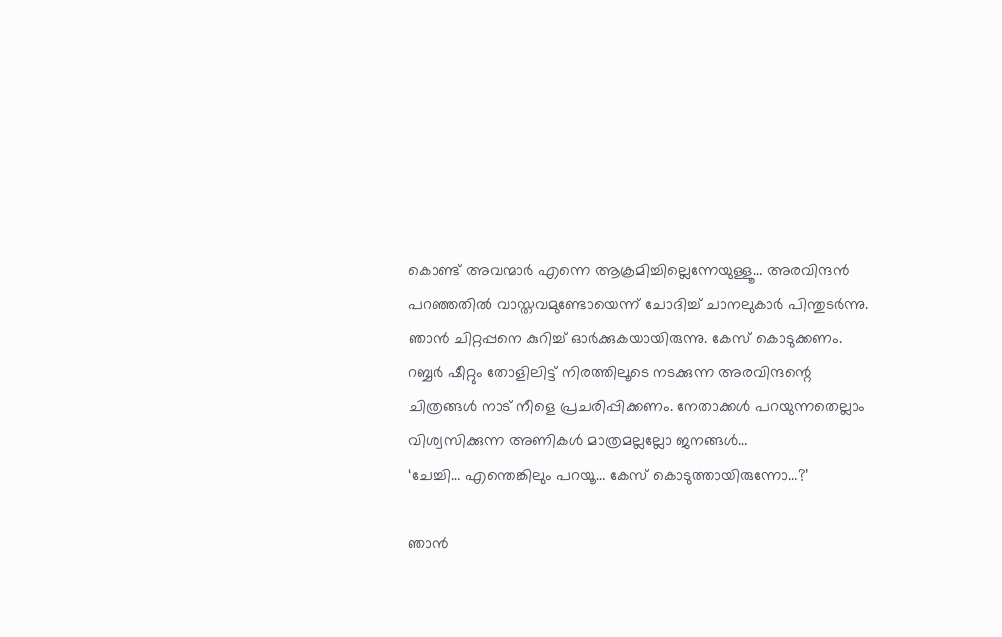കൊണ്ട് അവന്മാർ എന്നെ ആക്രമിച്ചില്ലെന്നേയുള്ളൂ… അരവിന്ദൻ പറഞ്ഞതിൽ വാസ്തവമുണ്ടോയെന്ന് ചോദിച്ച് ചാനലുകാർ പിന്തുടർന്നു. ഞാൻ ചിറ്റപ്പനെ കുറിച്ച് ഓർക്കുകയായിരുന്നു. കേസ് കൊടുക്കണം. റബ്ബർ ഷീറ്റും തോളിലിട്ട് നിരത്തിലൂടെ നടക്കുന്ന അരവിന്ദന്റെ ചിത്രങ്ങൾ നാട് നീളെ പ്രചരിപ്പിക്കണം. നേതാക്കൾ പറയുന്നതെല്ലാം വിശ്വസിക്കുന്ന അണികൾ മാത്രമല്ലല്ലോ ജനങ്ങൾ…
‘ചേച്ചി… എന്തെങ്കിലും പറയൂ… കേസ് കൊടുത്തായിരുന്നോ…?’

ഞാൻ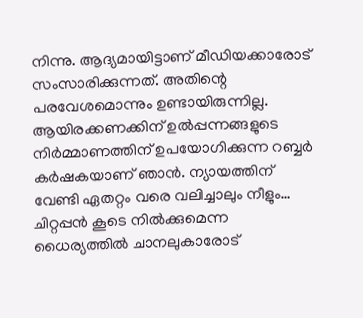നിന്നു. ആദ്യമായിട്ടാണ് മീഡിയക്കാരോട് സംസാരിക്കുന്നത്. അതിന്റെ പരവേശമൊന്നും ഉണ്ടായിരുന്നില്ല. ആയിരക്കണക്കിന് ഉൽപ്പന്നങ്ങളുടെ നിർമ്മാണത്തിന് ഉപയോഗിക്കുന്ന റബ്ബർ കർഷകയാണ് ഞാൻ. ന്യായത്തിന് വേണ്ടി ഏതറ്റം വരെ വലിച്ചാലും നീളും… ചിറ്റപ്പൻ കൂടെ നിൽക്കുമെന്ന ധൈര്യത്തിൽ ചാനലുകാരോട്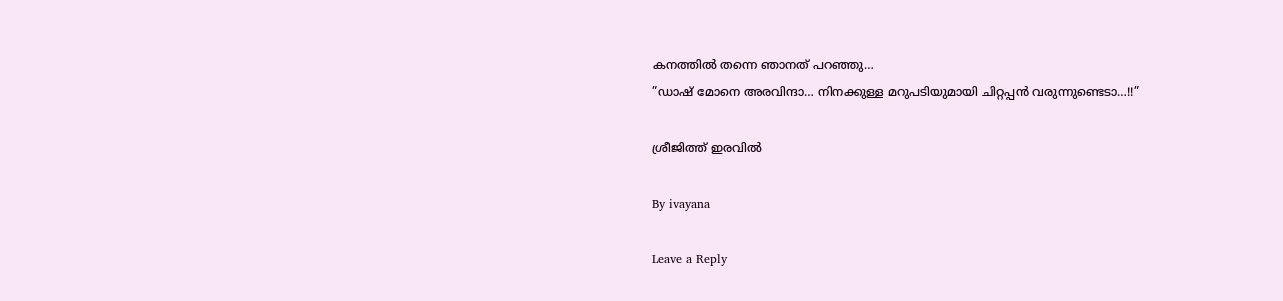കനത്തിൽ തന്നെ ഞാനത് പറഞ്ഞു…
”ഡാഷ് മോനെ അരവിന്ദാ… നിനക്കുള്ള മറുപടിയുമായി ചിറ്റപ്പൻ വരുന്നുണ്ടെടാ…!!”

ശ്രീജിത്ത് ഇരവിൽ

By ivayana

Leave a Reply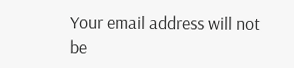Your email address will not be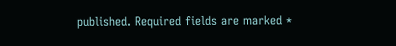published. Required fields are marked *